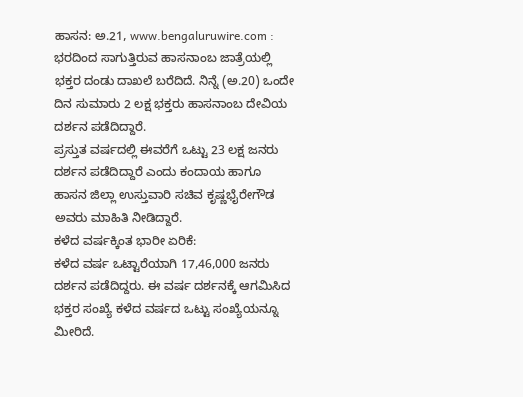ಹಾಸನ: ಅ.21, www.bengaluruwire.com : ಭರದಿಂದ ಸಾಗುತ್ತಿರುವ ಹಾಸನಾಂಬ ಜಾತ್ರೆಯಲ್ಲಿ ಭಕ್ತರ ದಂಡು ದಾಖಲೆ ಬರೆದಿದೆ. ನಿನ್ನೆ (ಅ.20) ಒಂದೇ ದಿನ ಸುಮಾರು 2 ಲಕ್ಷ ಭಕ್ತರು ಹಾಸನಾಂಬ ದೇವಿಯ ದರ್ಶನ ಪಡೆದಿದ್ದಾರೆ.
ಪ್ರಸ್ತುತ ವರ್ಷದಲ್ಲಿ ಈವರೆಗೆ ಒಟ್ಟು 23 ಲಕ್ಷ ಜನರು ದರ್ಶನ ಪಡೆದಿದ್ದಾರೆ ಎಂದು ಕಂದಾಯ ಹಾಗೂ ಹಾಸನ ಜಿಲ್ಲಾ ಉಸ್ತುವಾರಿ ಸಚಿವ ಕೃಷ್ಣಭೈರೇಗೌಡ ಅವರು ಮಾಹಿತಿ ನೀಡಿದ್ದಾರೆ.
ಕಳೆದ ವರ್ಷಕ್ಕಿಂತ ಭಾರೀ ಏರಿಕೆ:
ಕಳೆದ ವರ್ಷ ಒಟ್ಟಾರೆಯಾಗಿ 17,46,000 ಜನರು ದರ್ಶನ ಪಡೆದಿದ್ದರು. ಈ ವರ್ಷ ದರ್ಶನಕ್ಕೆ ಆಗಮಿಸಿದ ಭಕ್ತರ ಸಂಖ್ಯೆ ಕಳೆದ ವರ್ಷದ ಒಟ್ಟು ಸಂಖ್ಯೆಯನ್ನೂ ಮೀರಿದೆ.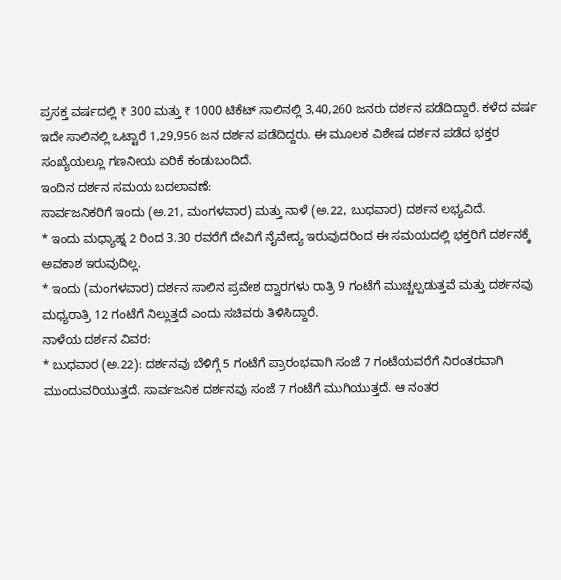ಪ್ರಸಕ್ತ ವರ್ಷದಲ್ಲಿ ₹ 300 ಮತ್ತು ₹ 1000 ಟಿಕೆಟ್ ಸಾಲಿನಲ್ಲಿ 3,40,260 ಜನರು ದರ್ಶನ ಪಡೆದಿದ್ದಾರೆ. ಕಳೆದ ವರ್ಷ ಇದೇ ಸಾಲಿನಲ್ಲಿ ಒಟ್ಟಾರೆ 1,29,956 ಜನ ದರ್ಶನ ಪಡೆದಿದ್ದರು. ಈ ಮೂಲಕ ವಿಶೇಷ ದರ್ಶನ ಪಡೆದ ಭಕ್ತರ ಸಂಖ್ಯೆಯಲ್ಲೂ ಗಣನೀಯ ಏರಿಕೆ ಕಂಡುಬಂದಿದೆ.
ಇಂದಿನ ದರ್ಶನ ಸಮಯ ಬದಲಾವಣೆ:
ಸಾರ್ವಜನಿಕರಿಗೆ ಇಂದು (ಅ.21, ಮಂಗಳವಾರ) ಮತ್ತು ನಾಳೆ (ಅ.22, ಬುಧವಾರ) ದರ್ಶನ ಲಭ್ಯವಿದೆ.
* ಇಂದು ಮಧ್ಯಾಹ್ನ 2 ರಿಂದ 3.30 ರವರೆಗೆ ದೇವಿಗೆ ನೈವೇದ್ಯ ಇರುವುದರಿಂದ ಈ ಸಮಯದಲ್ಲಿ ಭಕ್ತರಿಗೆ ದರ್ಶನಕ್ಕೆ ಅವಕಾಶ ಇರುವುದಿಲ್ಲ.
* ಇಂದು (ಮಂಗಳವಾರ) ದರ್ಶನ ಸಾಲಿನ ಪ್ರವೇಶ ದ್ವಾರಗಳು ರಾತ್ರಿ 9 ಗಂಟೆಗೆ ಮುಚ್ಚಲ್ಪಡುತ್ತವೆ ಮತ್ತು ದರ್ಶನವು ಮಧ್ಯರಾತ್ರಿ 12 ಗಂಟೆಗೆ ನಿಲ್ಲುತ್ತದೆ ಎಂದು ಸಚಿವರು ತಿಳಿಸಿದ್ದಾರೆ.
ನಾಳೆಯ ದರ್ಶನ ವಿವರ:
* ಬುಧವಾರ (ಅ.22): ದರ್ಶನವು ಬೆಳಿಗ್ಗೆ 5 ಗಂಟೆಗೆ ಪ್ರಾರಂಭವಾಗಿ ಸಂಜೆ 7 ಗಂಟೆಯವರೆಗೆ ನಿರಂತರವಾಗಿ ಮುಂದುವರಿಯುತ್ತದೆ. ಸಾರ್ವಜನಿಕ ದರ್ಶನವು ಸಂಜೆ 7 ಗಂಟೆಗೆ ಮುಗಿಯುತ್ತದೆ. ಆ ನಂತರ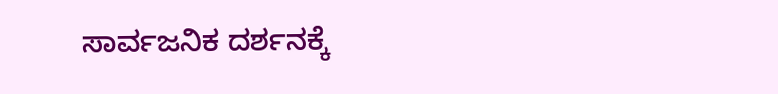ಸಾರ್ವಜನಿಕ ದರ್ಶನಕ್ಕೆ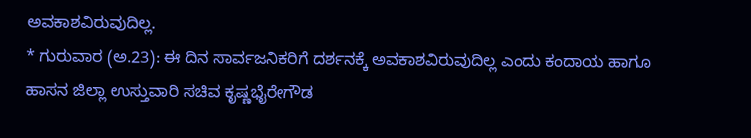ಅವಕಾಶವಿರುವುದಿಲ್ಲ.
* ಗುರುವಾರ (ಅ.23): ಈ ದಿನ ಸಾರ್ವಜನಿಕರಿಗೆ ದರ್ಶನಕ್ಕೆ ಅವಕಾಶವಿರುವುದಿಲ್ಲ ಎಂದು ಕಂದಾಯ ಹಾಗೂ ಹಾಸನ ಜಿಲ್ಲಾ ಉಸ್ತುವಾರಿ ಸಚಿವ ಕೃಷ್ಣಭೈರೇಗೌಡ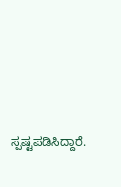ಸ್ಪಷ್ಟಪಡಿಸಿದ್ದಾರೆ.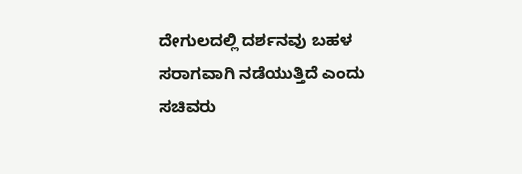ದೇಗುಲದಲ್ಲಿ ದರ್ಶನವು ಬಹಳ ಸರಾಗವಾಗಿ ನಡೆಯುತ್ತಿದೆ ಎಂದು ಸಚಿವರು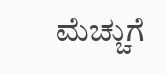ಮೆಚ್ಚುಗೆ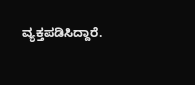ವ್ಯಕ್ತಪಡಿಸಿದ್ದಾರೆ.